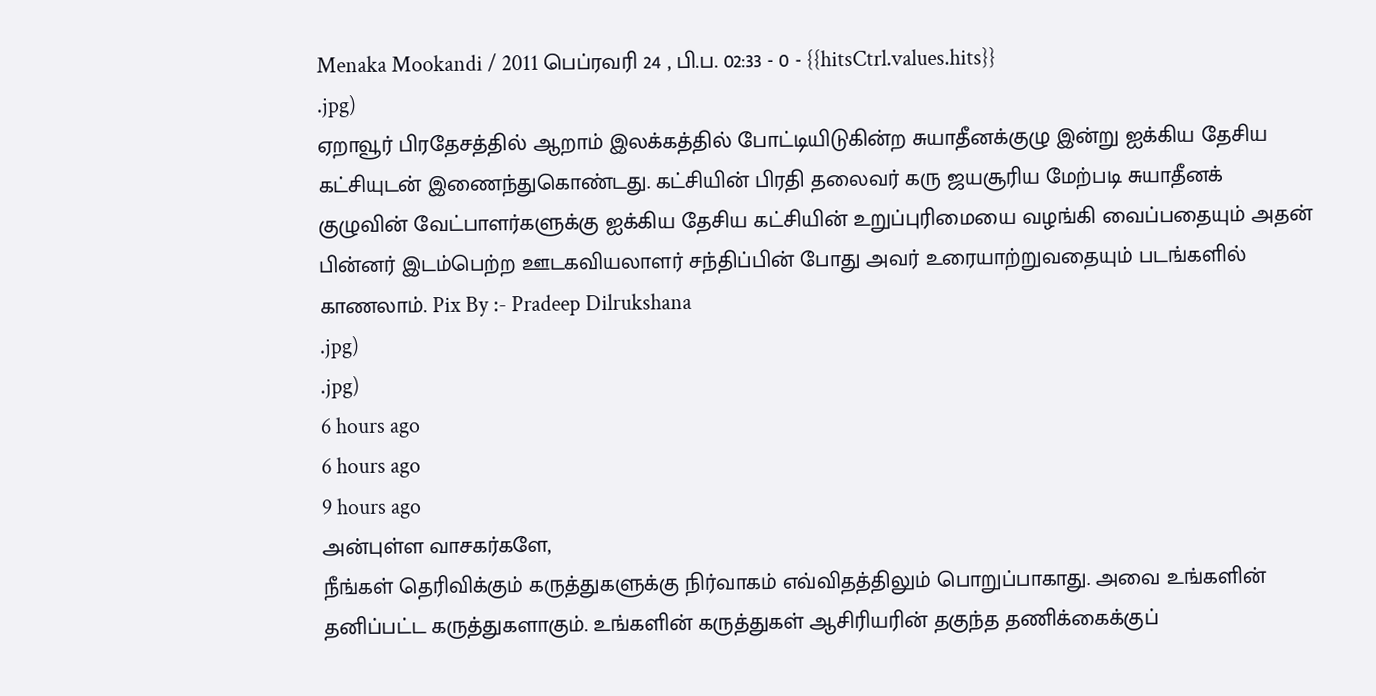Menaka Mookandi / 2011 பெப்ரவரி 24 , பி.ப. 02:33 - 0 - {{hitsCtrl.values.hits}}
.jpg)
ஏறாவூர் பிரதேசத்தில் ஆறாம் இலக்கத்தில் போட்டியிடுகின்ற சுயாதீனக்குழு இன்று ஐக்கிய தேசிய கட்சியுடன் இணைந்துகொண்டது. கட்சியின் பிரதி தலைவர் கரு ஜயசூரிய மேற்படி சுயாதீனக் குழுவின் வேட்பாளர்களுக்கு ஐக்கிய தேசிய கட்சியின் உறுப்புரிமையை வழங்கி வைப்பதையும் அதன் பின்னர் இடம்பெற்ற ஊடகவியலாளர் சந்திப்பின் போது அவர் உரையாற்றுவதையும் படங்களில் காணலாம். Pix By :- Pradeep Dilrukshana
.jpg)
.jpg)
6 hours ago
6 hours ago
9 hours ago
அன்புள்ள வாசகர்களே,
நீங்கள் தெரிவிக்கும் கருத்துகளுக்கு நிர்வாகம் எவ்விதத்திலும் பொறுப்பாகாது. அவை உங்களின் தனிப்பட்ட கருத்துகளாகும். உங்களின் கருத்துகள் ஆசிரியரின் தகுந்த தணிக்கைக்குப்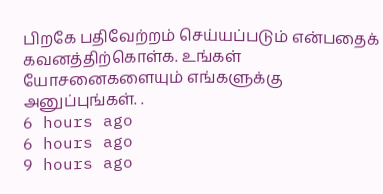பிறகே பதிவேற்றம் செய்யப்படும் என்பதைக் கவனத்திற்கொள்க. உங்கள் யோசனைகளையும் எங்களுக்கு அனுப்புங்கள். .
6 hours ago
6 hours ago
9 hours ago